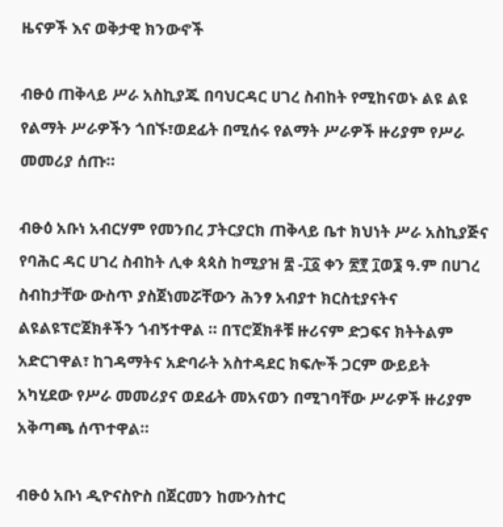ዜናዎች እና ወቅታዊ ክንውኖች

ብፁዕ ጠቅላይ ሥራ አስኪያጁ በባህርዳር ሀገረ ስብከት የሚከናወኑ ልዩ ልዩ የልማት ሥራዎችን ጎበኙ፣ወደፊት በሚሰሩ የልማት ሥራዎች ዙሪያም የሥራ መመሪያ ሰጡ።

ብፁዕ አቡነ አብርሃም የመንበረ ፓትርያርክ ጠቅላይ ቤተ ክህነት ሥራ አስኪያጅና የባሕር ዳር ሀገረ ስብከት ሊቀ ጳጳስ ከሚያዝ ፰ -፲፩ ቀን ፳፻ ፲ወ፮ ዓ.ም በሀገረ ስብከታቸው ውስጥ ያስጀነመሯቸውን ሕንፃ አብያተ ክርስቲያናትና ልዩልዩፕሮጀክቶችን ጎብኝተዋል ። በፕሮጀክቶቹ ዙሪናም ድጋፍና ክትትልም አድርገዋል፣ ከገዳማትና አድባራት አስተዳደር ክፍሎች ጋርም ውይይት አካሂደው የሥራ መመሪያና ወደፊት መአናወን በሚገባቸው ሥራዎች ዙሪያም አቅጣጫ ሰጥተዋል።

ብፁዕ አቡነ ዲዮናስዮስ በጀርመን ከሙንስተር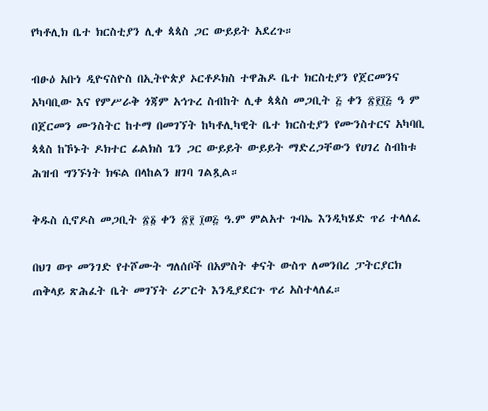የካቶሊክ ቤተ ክርስቲያን ሊቀ ጳጳስ ጋር ውይይት አደረጉ።

ብፁዕ አቡነ ዲዮናስዮስ በኢትዮጵያ ኦርቶዶክስ ተዋሕዶ ቤተ ክርስቲያን የጀርመንና አካባቢው እና የምሥራቅ ጎጃም አኅጉረ ስብከት ሊቀ ጳጳስ መጋቢት ፭ ቀን ፳፻፲፭ ዓ ም በጀርመን ሙንስትር ከተማ በመገኘት ከካቶሊካዊት ቤተ ክርስቲያን የሙንስተርና አካባቢ ጳጳስ ከኾኑት ዶክተር ፊልክስ ጌን ጋር ውይይት ውይይት ማድረጋቸውን የሀገረ ስብከቱ ሕዝብ ግንኙነት ክፍል በላከልን ዘገባ ገልጿል።

ቅዱስ ሲኖዶስ መጋቢት ፳፩ ቀን ፳፻ ፲ወ፭ ዓ.ም ምልአተ ጉባኤ እንዲካሄድ ጥሪ ተላለፈ

በህገ ወጥ መንገድ የተሾሙት ግለሰቦች በአምስት ቀናት ውስጥ ለመንበረ ፓትርያርክ ጠቅላይ ጽሕፈት ቤት መገኘት ሪፖርት እንዲያደርጉ ጥሪ አስተላለፈ።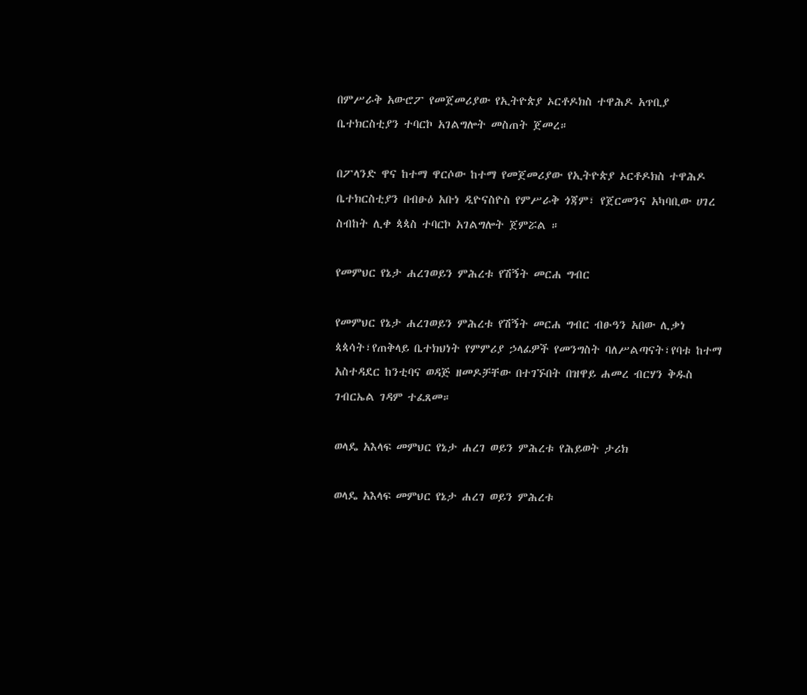በምሥራቅ አውሮፖ የመጀመሪያው የኢትዮጵያ ኦርቶዶክስ ተዋሕዶ አጥቢያ ቤተክርስቲያን ተባርኮ አገልግሎት መስጠት ጀመረ።

በፖላንድ ዋና ከተማ ዋርሶው ከተማ የመጀመሪያው የኢትዮጵያ ኦርቶዶክስ ተዋሕዶ ቤተክርስቲያን በብፁዕ አቡነ ዲዮናስዮስ የምሥራቅ ጎጃም፣ የጀርመንና አካባቢው ሀገረ ስብከት ሊቀ ጳጳስ ተባርኮ አገልግሎት ጀምሯል ።

የመምህር የኔታ ሐረገወይን ምሕረቱ የሽኝት መርሐ ግብር

የመምህር የኔታ ሐረገወይን ምሕረቱ የሽኝት መርሐ ግብር ብፁዓን አበው ሊቃነ ጳጳሳት፣የጠቅላይ ቤተክህነት የምምሪያ ኃላፊዎች የመንግስት ባለሥልጣናት፣የባቱ ከተማ አስተዳደር ከንቲባና ወዳጅ ዘመዶቻቸው በተገኙበት በዝዋይ ሐመረ ብርሃን ቅዱስ ገብርኤል ገዳም ተፈጸመ።

ወላዴ አእላፍ መምህር የኔታ ሐረገ ወይን ምሕረቱ የሕይወት ታሪክ

ወላዴ አእላፍ መምህር የኔታ ሐረገ ወይን ምሕረቱ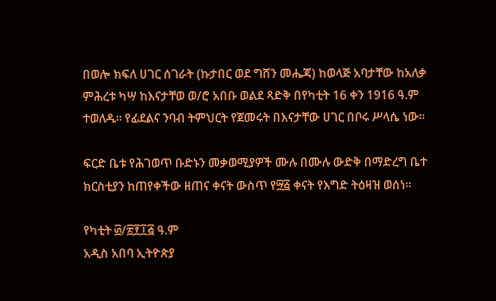በወሎ ክፍለ ሀገር ሰገራት (ኩታበር ወደ ግሸን መሔጃ) ከወላጅ አባታቸው ከአለቃ ምሕረቱ ካሣ ከእናታቸወ ወ/ሮ አበቡ ወልደ ጻድቅ በየካቲት 16 ቀን 1916 ዓ.ም ተወለዱ። የፊደልና ንባብ ትምህርት የጀመሩት በእናታቸው ሀገር በቦሩ ሥላሴ ነው።

ፍርድ ቤቱ የሕገወጥ ቡድኑን መቃወሚያዎች ሙሉ በሙሉ ውድቅ በማድረግ ቤተ ክርስቲያን ከጠየቀችው ዘጠና ቀናት ውስጥ የ፵፭ ቀናት የእግድ ትዕዛዝ ወሰነ።

የካቲት ፴/፳፻፲፭ ዓ.ም
አዲስ አበባ ኢትዮጵያ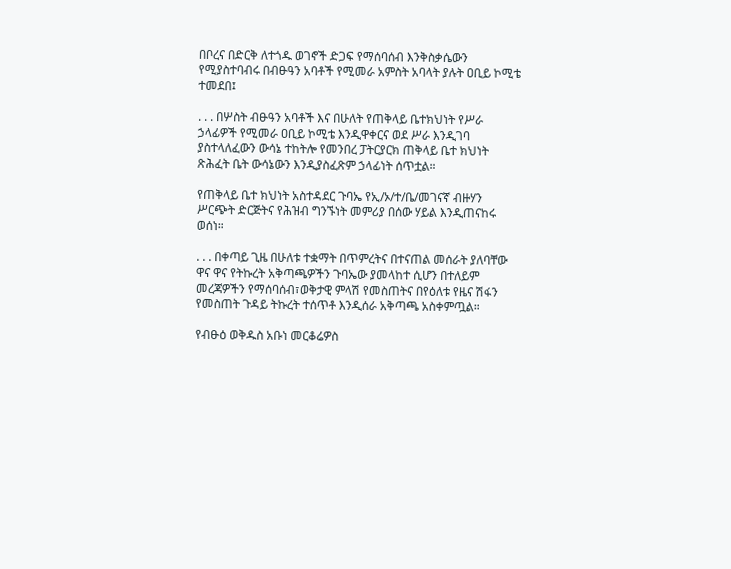በቦረና በድርቅ ለተጎዱ ወገኖች ድጋፍ የማሰባሰብ እንቅስቃሴውን የሚያስተባብሩ በብፁዓን አባቶች የሚመራ አምስት አባላት ያሉት ዐቢይ ኮሚቴ ተመደበ፤

. . . በሦስት ብፁዓን አባቶች እና በሁለት የጠቅላይ ቤተክህነት የሥራ ኃላፊዎች የሚመራ ዐቢይ ኮሚቴ እንዲዋቀርና ወደ ሥራ እንዲገባ ያስተላለፈውን ውሳኔ ተከትሎ የመንበረ ፓትርያርክ ጠቅላይ ቤተ ክህነት ጽሕፈት ቤት ውሳኔውን እንዲያስፈጽም ኃላፊነት ሰጥቷል።

የጠቅላይ ቤተ ክህነት አስተዳደር ጉባኤ የኢ/ኦ/ተ/ቤ/መገናኛ ብዙሃን ሥርጭት ድርጅትና የሕዝብ ግንኙነት መምሪያ በሰው ሃይል እንዲጠናከሩ ወሰነ።

. . . በቀጣይ ጊዜ በሁለቱ ተቋማት በጥምረትና በተናጠል መሰራት ያለባቸው ዋና ዋና የትኩረት አቅጣጫዎችን ጉባኤው ያመላከተ ሲሆን በተለይም መረጃዎችን የማሰባሰብ፣ወቅታዊ ምላሽ የመስጠትና በየዕለቱ የዜና ሽፋን የመስጠት ጉዳይ ትኩረት ተሰጥቶ እንዲሰራ አቅጣጫ አስቀምጧል።

የብፁዕ ወቅዱስ አቡነ መርቆሬዎስ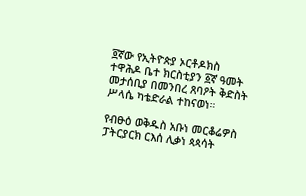፬ኛው የኢትዮጵያ ኦርቶዶክስ ተዋሕዶ ቤተ ክርስቲያን ፩ኛ ዓመት መታሰቢያ በመንበረ ጸባዖት ቅድስት ሥላሴ ካቴድራል ተከናወነ።

የብፁዕ ወቅዱስ አቡነ መርቆሬዎስ ፓትርያርክ ርእሰ ሊቃነ ጳጳሳት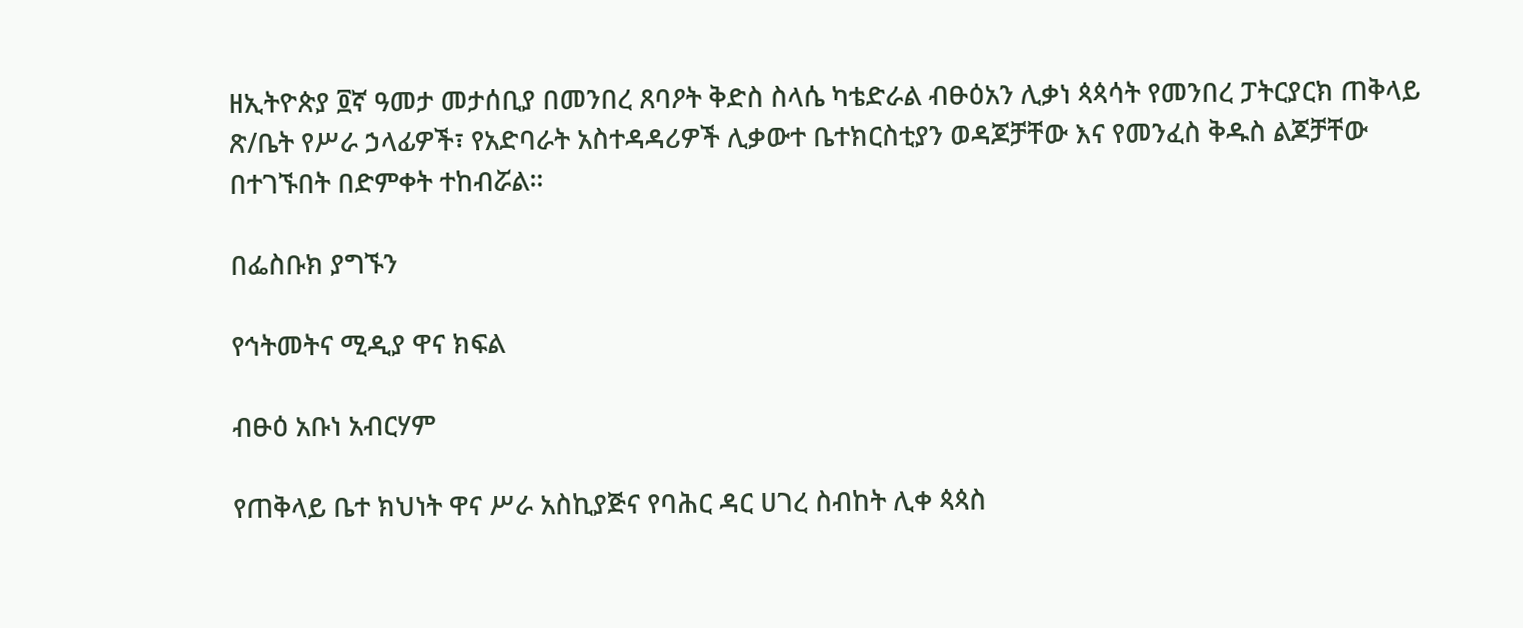ዘኢትዮጵያ ፬ኛ ዓመታ መታሰቢያ በመንበረ ጸባዖት ቅድስ ስላሴ ካቴድራል ብፁዕአን ሊቃነ ጳጳሳት የመንበረ ፓትርያርክ ጠቅላይ ጽ/ቤት የሥራ ኃላፊዎች፣ የአድባራት አስተዳዳሪዎች ሊቃውተ ቤተክርስቲያን ወዳጆቻቸው እና የመንፈስ ቅዱስ ልጆቻቸው በተገኙበት በድምቀት ተከብሯል።

በፌስቡክ ያግኙን

የኅትመትና ሚዲያ ዋና ክፍል

ብፁዕ አቡነ አብርሃም

የጠቅላይ ቤተ ክህነት ዋና ሥራ አስኪያጅና የባሕር ዳር ሀገረ ስብከት ሊቀ ጳጳስ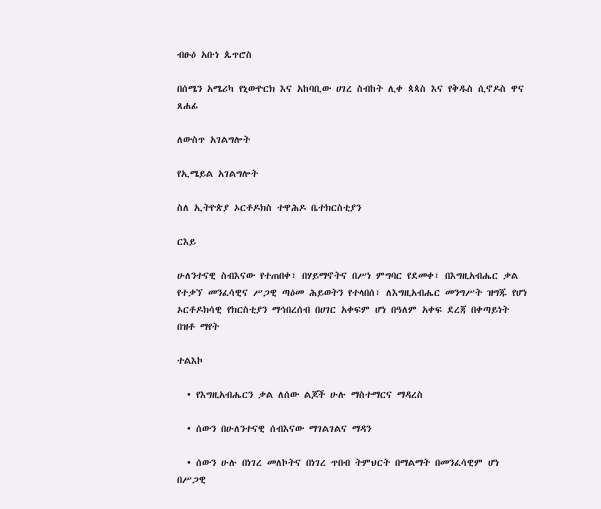ብፁዕ አቡነ ጴጥሮስ

በሰሜን አሜሪካ የኒውዮርክ እና አከባቢው ሀገረ ስብከት ሊቀ ጳጳስ እና የቅዱስ ሲኖዶስ ዋና ጸሐፊ

ለውስጥ አገልግሎት

የኢሜይል አገልግሎት

ስለ ኢትዮጵያ ኦርቶዶክስ ተዋሕዶ ቤተክርስቲያን

ርእይ

ሁለንተናዊ ስብእናው የተጠበቀ፣ በሃይማኖትና በሥነ ምግባር የደመቀ፣ በእግዚአብሔር ቃል የተቃኘ መንፈሳዊና ሥጋዊ ጣዕመ ሕይወትን የተላበሰ፣ ለእግዚአብሔር መንግሥት ዝግጁ የሆነ ኦርቶዶክሳዊ የክርስቲያን ማኅበረሰብ በሀገር አቀፍም ሆነ በዓለም አቀፍ ደረጃ በቀጣይነት በዝቶ ማየት

ተልእኮ

  • የእግዚአብሔርን ቃል ለሰው ልጆች ሁሉ ማስተማርና ማዳረስ

  • ሰውን በሁለንተናዊ ሰብእናው ማገልገልና ማዳን

  • ሰውን ሁሉ በነገረ መለኮትና በነገረ ጥበብ ትምህርት በማልማት በመንፈሳዊም ሆነ በሥጋዊ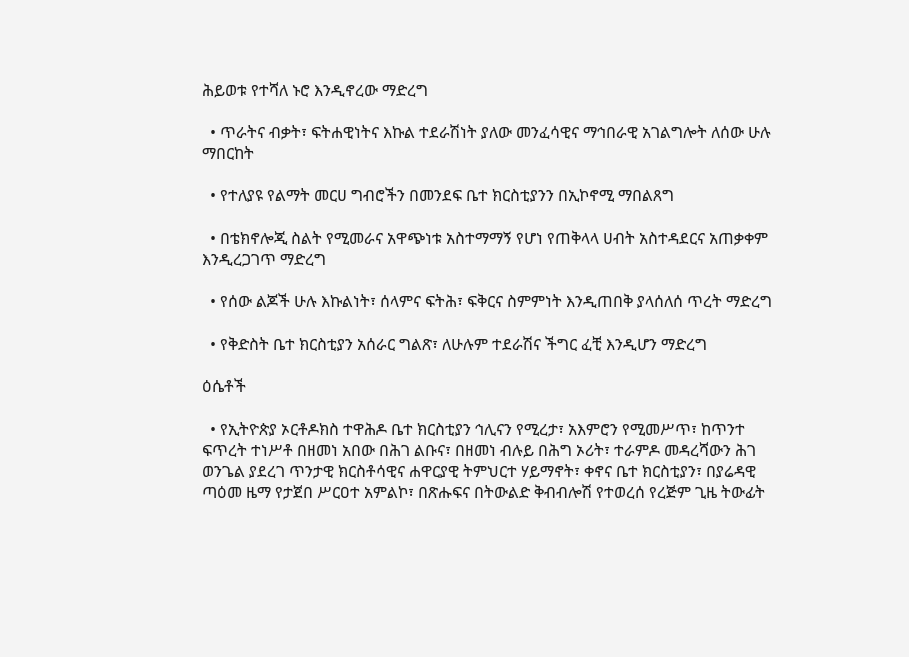ሕይወቱ የተሻለ ኑሮ እንዲኖረው ማድረግ

  • ጥራትና ብቃት፣ ፍትሐዊነትና እኩል ተደራሽነት ያለው መንፈሳዊና ማኅበራዊ አገልግሎት ለሰው ሁሉ ማበርከት

  • የተለያዩ የልማት መርሀ ግብሮችን በመንደፍ ቤተ ክርስቲያንን በኢኮኖሚ ማበልጸግ

  • በቴክኖሎጂ ስልት የሚመራና አዋጭነቱ አስተማማኝ የሆነ የጠቅላላ ሀብት አስተዳደርና አጠቃቀም እንዲረጋገጥ ማድረግ

  • የሰው ልጆች ሁሉ እኩልነት፣ ሰላምና ፍትሕ፣ ፍቅርና ስምምነት እንዲጠበቅ ያላሰለሰ ጥረት ማድረግ

  • የቅድስት ቤተ ክርስቲያን አሰራር ግልጽ፣ ለሁሉም ተደራሽና ችግር ፈቺ እንዲሆን ማድረግ

ዕሴቶች

  • የኢትዮጵያ ኦርቶዶክስ ተዋሕዶ ቤተ ክርስቲያን ኅሊናን የሚረታ፣ አእምሮን የሚመሥጥ፣ ከጥንተ ፍጥረት ተነሥቶ በዘመነ አበው በሕገ ልቡና፣ በዘመነ ብሉይ በሕግ ኦሪት፣ ተራምዶ መዳረሻውን ሕገ ወንጌል ያደረገ ጥንታዊ ክርስቶሳዊና ሐዋርያዊ ትምህርተ ሃይማኖት፣ ቀኖና ቤተ ክርስቲያን፣ በያሬዳዊ ጣዕመ ዜማ የታጀበ ሥርዐተ አምልኮ፣ በጽሑፍና በትውልድ ቅብብሎሽ የተወረሰ የረጅም ጊዜ ትውፊት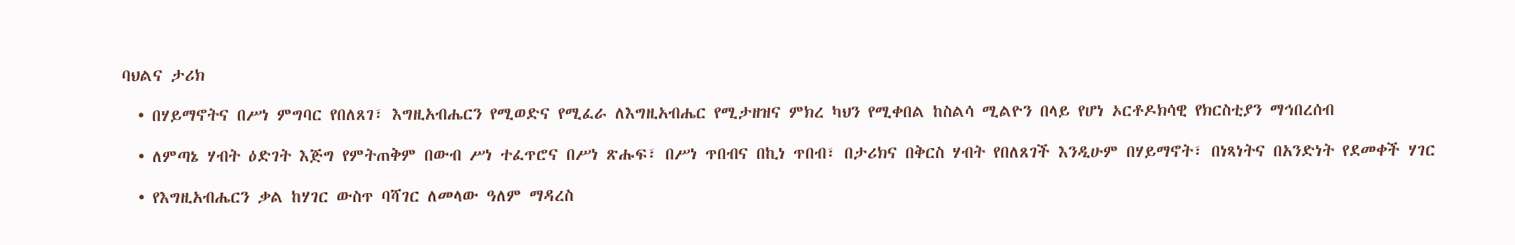ባህልና ታሪክ

  • በሃይማኖትና በሥነ ምግባር የበለጸገ፣ እግዚአብሔርን የሚወድና የሚፈራ ለእግዚአብሔር የሚታዘዝና ምክረ ካህን የሚቀበል ከስልሳ ሚልዮን በላይ የሆነ ኦርቶዶክሳዊ የክርስቲያን ማኅበረሰብ

  • ለምጣኔ ሃብት ዕድገት እጅግ የምትጠቅም በውብ ሥነ ተፈጥሮና በሥነ ጽሑፍ፣ በሥነ ጥበብና በኪነ ጥበብ፣ በታሪክና በቅርስ ሃብት የበለጸገች እንዲሁም በሃይማኖት፣ በነጻነትና በአንድነት የደመቀች ሃገር

  • የእግዚአብሔርን ቃል ከሃገር ውስጥ ባሻገር ለመላው ዓለም ማዳረስ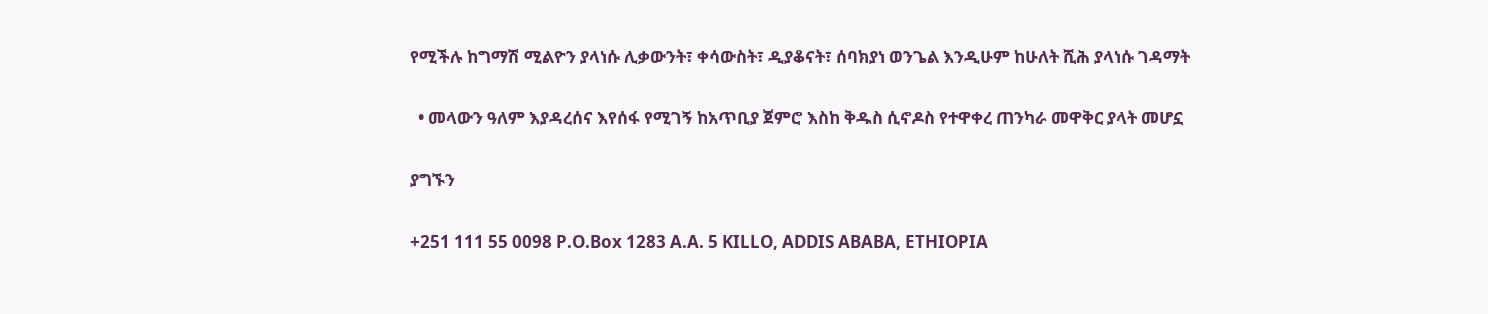የሚችሉ ከግማሽ ሚልዮን ያላነሱ ሊቃውንት፣ ቀሳውስት፣ ዲያቆናት፣ ሰባክያነ ወንጌል እንዲሁም ከሁለት ሺሕ ያላነሱ ገዳማት

  • መላውን ዓለም እያዳረሰና እየሰፋ የሚገኝ ከአጥቢያ ጀምሮ እስከ ቅዱስ ሲኖዶስ የተዋቀረ ጠንካራ መዋቅር ያላት መሆኗ

ያግኙን

+251 111 55 0098 P.O.Box 1283 A.A. 5 KILLO, ADDIS ABABA, ETHIOPIA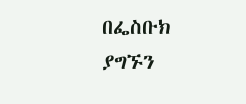በፌስቡክ ያግኙን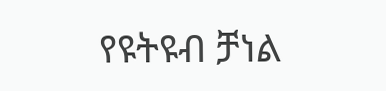የዩትዩብ ቻነል